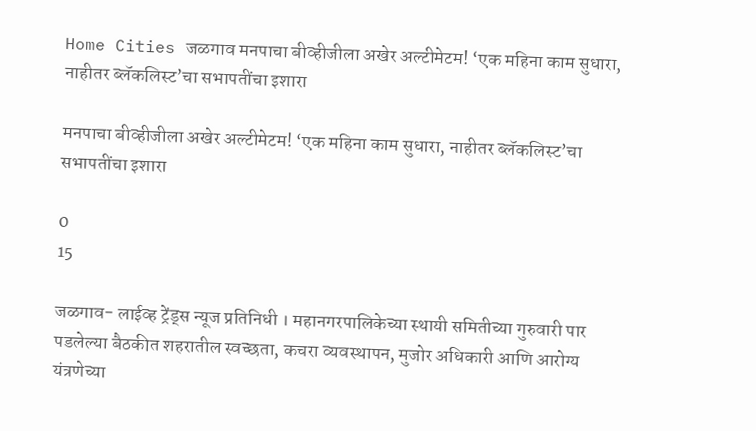Home Cities जळगाव मनपाचा बीव्हीजीला अखेर अल्टीमेटम! ‘एक महिना काम सुधारा, नाहीतर ब्लॅकलिस्ट’चा सभापतींचा इशारा

मनपाचा बीव्हीजीला अखेर अल्टीमेटम! ‘एक महिना काम सुधारा, नाहीतर ब्लॅकलिस्ट’चा सभापतींचा इशारा

0
15

जळगाव- लाईव्ह ट्रेंड्स न्यूज प्रतिनिधी । महानगरपालिकेच्या स्थायी समितीच्या गुरुवारी पार पडलेल्या बैठकीत शहरातील स्वच्छता, कचरा व्यवस्थापन, मुजोर अधिकारी आणि आरोग्य यंत्रणेच्या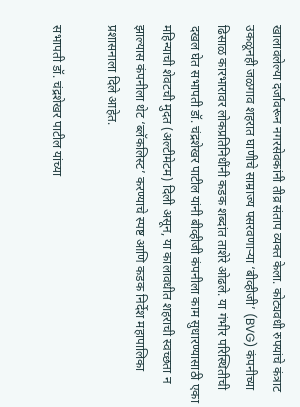खालावलेल्या दर्जावरून नगरसेवकांनी तीव्र संताप व्यक्त केला. कोट्यवधी रुपयांचे कंत्राट उकळूनही जळगाव शहरात घाणीचे साम्राज्य पसरवणाऱ्या ‘बीव्हीजी’ (BVG) कंपनीच्या ढिसाळ कारभारावर लोकप्रतिनिधींनी कडक शब्दांत ताशेरे ओढले. या गंभीर परिस्थितीची दखल घेत सभापती डॉ. चंद्रशेखर पाटील यांनी बीव्हीजी कंपनीला काम सुधारण्यासाठी एका महिन्याची शेवटची मुदत (अल्टीमेटम) दिली असून, या कालावधीत शहराची स्वच्छता न झाल्यास कंपनीला थेट ‘ब्लॅकलिस्ट’ करण्याचे स्पष्ट आणि कडक निर्देश महापालिका प्रशासनाला दिले आहेत.

सभापती डॉ. चंद्रशेखर पाटील यांच्या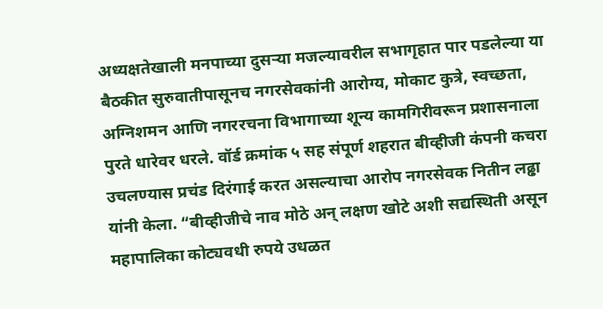अध्यक्षतेखाली मनपाच्या दुसऱ्या मजल्यावरील सभागृहात पार पडलेल्या या बैठकीत सुरुवातीपासूनच नगरसेवकांनी आरोग्य, मोकाट कुत्रे, स्वच्छता, अग्निशमन आणि नगररचना विभागाच्या शून्य कामगिरीवरून प्रशासनाला पुरते धारेवर धरले. वॉर्ड क्रमांक ५ सह संपूर्ण शहरात बीव्हीजी कंपनी कचरा उचलण्यास प्रचंड दिरंगाई करत असल्याचा आरोप नगरसेवक नितीन लढ्ढा यांनी केला. “बीव्हीजीचे नाव मोठे अन् लक्षण खोटे अशी सद्यस्थिती असून महापालिका कोट्यवधी रुपये उधळत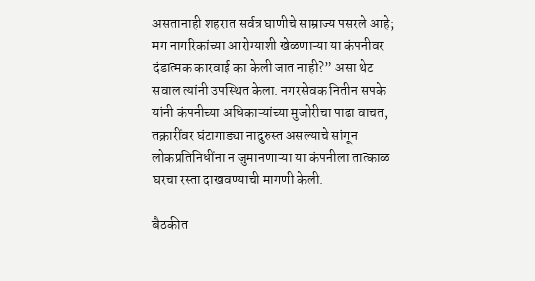असतानाही शहरात सर्वत्र घाणीचे साम्राज्य पसरले आहे; मग नागरिकांच्या आरोग्याशी खेळणाऱ्या या कंपनीवर दंडात्मक कारवाई का केली जात नाही?” असा थेट सवाल त्यांनी उपस्थित केला. नगरसेवक नितीन सपके यांनी कंपनीच्या अधिकाऱ्यांच्या मुजोरीचा पाढा वाचत, तक्रारींवर घंटागाड्या नादुरुस्त असल्याचे सांगून लोकप्रतिनिधींना न जुमानणाऱ्या या कंपनीला तात्काळ घरचा रस्ता दाखवण्याची मागणी केली.

बैठकीत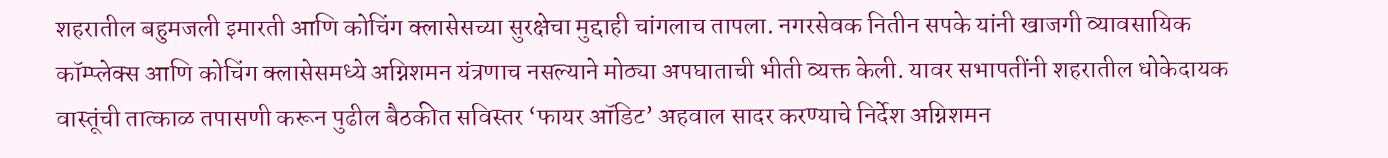शहरातील बहुमजली इमारती आणि कोचिंग क्लासेसच्या सुरक्षेचा मुद्दाही चांगलाच तापला. नगरसेवक नितीन सपके यांनी खाजगी व्यावसायिक कॉम्प्लेक्स आणि कोचिंग क्लासेसमध्ये अग्निशमन यंत्रणाच नसल्याने मोठ्या अपघाताची भीती व्यक्त केली. यावर सभापतींनी शहरातील धोकेदायक वास्तूंची तात्काळ तपासणी करून पुढील बैठकीत सविस्तर ‘फायर ऑडिट’ अहवाल सादर करण्याचे निर्देश अग्निशमन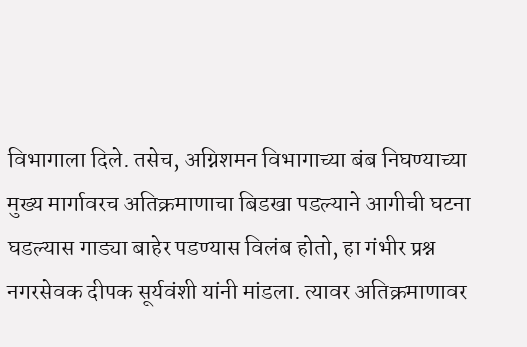विभागाला दिले. तसेच, अग्निशमन विभागाच्या बंब निघण्याच्या मुख्य मार्गावरच अतिक्रमाणाचा बिडखा पडल्याने आगीची घटना घडल्यास गाड्या बाहेर पडण्यास विलंब होतो, हा गंभीर प्रश्न नगरसेवक दीपक सूर्यवंशी यांनी मांडला. त्यावर अतिक्रमाणावर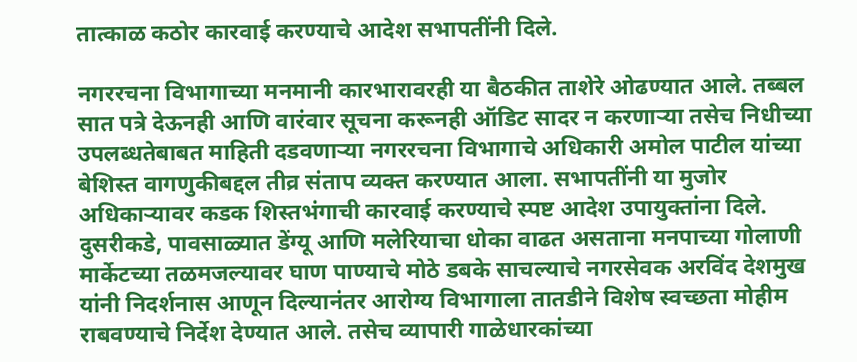तात्काळ कठोर कारवाई करण्याचे आदेश सभापतींनी दिले.

नगररचना विभागाच्या मनमानी कारभारावरही या बैठकीत ताशेरे ओढण्यात आले. तब्बल सात पत्रे देऊनही आणि वारंवार सूचना करूनही ऑडिट सादर न करणाऱ्या तसेच निधीच्या उपलब्धतेबाबत माहिती दडवणाऱ्या नगररचना विभागाचे अधिकारी अमोल पाटील यांच्या बेशिस्त वागणुकीबद्दल तीव्र संताप व्यक्त करण्यात आला. सभापतींनी या मुजोर अधिकाऱ्यावर कडक शिस्तभंगाची कारवाई करण्याचे स्पष्ट आदेश उपायुक्तांना दिले. दुसरीकडे, पावसाळ्यात डेंग्यू आणि मलेरियाचा धोका वाढत असताना मनपाच्या गोलाणी मार्केटच्या तळमजल्यावर घाण पाण्याचे मोठे डबके साचल्याचे नगरसेवक अरविंद देशमुख यांनी निदर्शनास आणून दिल्यानंतर आरोग्य विभागाला तातडीने विशेष स्वच्छता मोहीम राबवण्याचे निर्देश देण्यात आले. तसेच व्यापारी गाळेधारकांच्या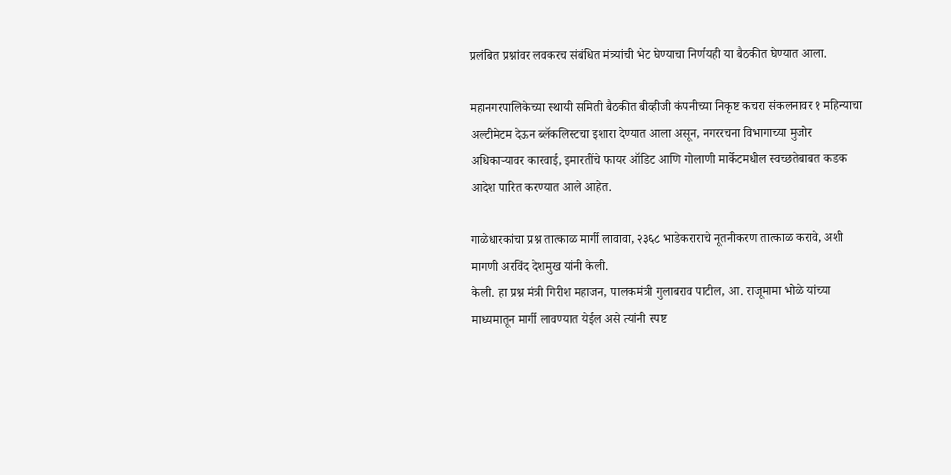प्रलंबित प्रश्नांवर लवकरच संबंधित मंत्र्यांची भेट घेण्याचा निर्णयही या बैठकीत घेण्यात आला.

महानगरपालिकेच्या स्थायी समिती बैठकीत बीव्हीजी कंपनीच्या निकृष्ट कचरा संकलनावर १ महिन्याचा अल्टीमेटम देऊन ब्लॅकलिस्टचा इशारा देण्यात आला असून, नगररचना विभागाच्या मुजोर अधिकाऱ्यावर कारवाई, इमारतींचे फायर ऑडिट आणि गोलाणी मार्केटमधील स्वच्छतेबाबत कडक आदेश पारित करण्यात आले आहेत.

गाळेधारकांचा प्रश्न तात्काळ मार्गी लावावा, २३६८ भाडेकराराचे नूतनीकरण तात्काळ करावे, अशी मागणी अरविंद देशमुख यांनी केली.
केली. हा प्रश्न मंत्री गिरीश महाजन, पालकमंत्री गुलाबराव पाटील, आ. राजूमामा भोळे यांच्या माध्यमातून मार्गी लावण्यात येईल असे त्यांनी स्पष्ट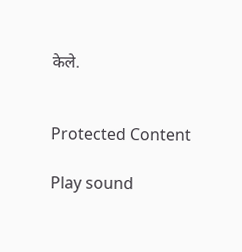केले.


Protected Content

Play sound